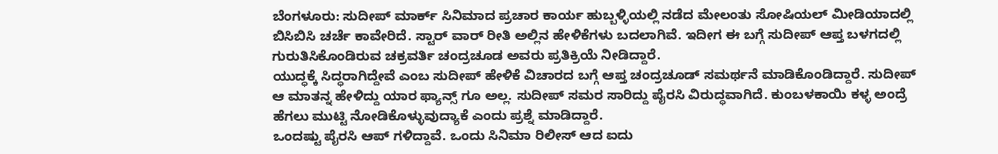ಬೆಂಗಳೂರು: ಸುದೀಪ್ ಮಾರ್ಕ್ ಸಿನಿಮಾದ ಪ್ರಚಾರ ಕಾರ್ಯ ಹುಬ್ಬಳ್ಳಿಯಲ್ಲಿ ನಡೆದ ಮೇಲಂತು ಸೋಷಿಯಲ್ ಮೀಡಿಯಾದಲ್ಲಿ ಬಿಸಿಬಿಸಿ ಚರ್ಚೆ ಕಾವೇರಿದೆ. ಸ್ಟಾರ್ ವಾರ್ ರೀತಿ ಅಲ್ಲಿನ ಹೇಳಿಕೆಗಳು ಬದಲಾಗಿವೆ. ಇದೀಗ ಈ ಬಗ್ಗೆ ಸುದೀಪ್ ಆಪ್ತ ಬಳಗದಲ್ಲಿ ಗುರುತಿಸಿಕೊಂಡಿರುವ ಚಕ್ರವರ್ತಿ ಚಂದ್ರಚೂಡ ಅವರು ಪ್ರತಿಕ್ರಿಯೆ ನೀಡಿದ್ದಾರೆ.
ಯುದ್ಧಕ್ಕೆ ಸಿದ್ಧರಾಗಿದ್ದೇವೆ ಎಂಬ ಸುದೀಪ್ ಹೇಳಿಕೆ ವಿಚಾರದ ಬಗ್ಗೆ ಆಪ್ತ ಚಂದ್ರಚೂಡ್ ಸಮರ್ಥನೆ ಮಾಡಿಕೊಂಡಿದ್ದಾರೆ. ಸುದೀಪ್ ಆ ಮಾತನ್ನ ಹೇಳಿದ್ದು ಯಾರ ಫ್ಯಾನ್ಸ್ ಗೂ ಅಲ್ಲ. ಸುದೀಪ್ ಸಮರ ಸಾರಿದ್ದು ಪೈರಸಿ ವಿರುದ್ಧವಾಗಿದೆ. ಕುಂಬಳಕಾಯಿ ಕಳ್ಳ ಅಂದ್ರೆ ಹೆಗಲು ಮುಟ್ಟಿ ನೋಡಿಕೊಳ್ಳುವುದ್ಯಾಕೆ ಎಂದು ಪ್ರಶ್ನೆ ಮಾಡಿದ್ದಾರೆ.
ಒಂದಷ್ಟು ಪೈರಸಿ ಆಪ್ ಗಳಿದ್ದಾವೆ. ಒಂದು ಸಿನಿಮಾ ರಿಲೀಸ್ ಆದ ಐದು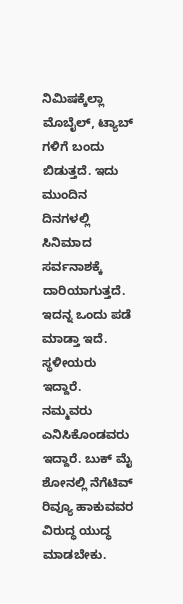ನಿಮಿಷಕ್ಕೆಲ್ಲಾ ಮೊಬೈಲ್, ಟ್ಯಾಬ್ ಗಳಿಗೆ ಬಂದು ಬಿಡುತ್ತದೆ. ಇದು ಮುಂದಿನ ದಿನಗಳಲ್ಲಿ ಸಿನಿಮಾದ ಸರ್ವನಾಶಕ್ಕೆ ದಾರಿಯಾಗುತ್ತದೆ. ಇದನ್ನ ಒಂದು ಪಡೆ ಮಾಡ್ತಾ ಇದೆ. ಸ್ಥಳೀಯರು ಇದ್ದಾರೆ. ನಮ್ಮವರು ಎನಿಸಿಕೊಂಡವರು ಇದ್ದಾರೆ. ಬುಕ್ ಮೈ ಶೋನಲ್ಲಿ ನೆಗೆಟಿವ್ ರಿವ್ಯೂ ಹಾಕುವವರ ವಿರುದ್ಧ ಯುದ್ಧ ಮಾಡಬೇಕು.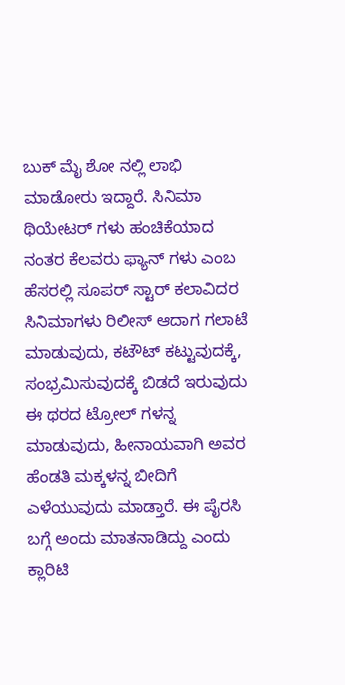ಬುಕ್ ಮೈ ಶೋ ನಲ್ಲಿ ಲಾಭಿ ಮಾಡೋರು ಇದ್ದಾರೆ. ಸಿನಿಮಾ ಥಿಯೇಟರ್ ಗಳು ಹಂಚಿಕೆಯಾದ ನಂತರ ಕೆಲವರು ಫ್ಯಾನ್ ಗಳು ಎಂಬ ಹೆಸರಲ್ಲಿ ಸೂಪರ್ ಸ್ಟಾರ್ ಕಲಾವಿದರ ಸಿನಿಮಾಗಳು ರಿಲೀಸ್ ಆದಾಗ ಗಲಾಟೆ ಮಾಡುವುದು, ಕಟೌಟ್ ಕಟ್ಟುವುದಕ್ಕೆ, ಸಂಭ್ರಮಿಸುವುದಕ್ಕೆ ಬಿಡದೆ ಇರುವುದು ಈ ಥರದ ಟ್ರೋಲ್ ಗಳನ್ನ ಮಾಡುವುದು, ಹೀನಾಯವಾಗಿ ಅವರ ಹೆಂಡತಿ ಮಕ್ಕಳನ್ನ ಬೀದಿಗೆ ಎಳೆಯುವುದು ಮಾಡ್ತಾರೆ. ಈ ಪೈರಸಿ ಬಗ್ಗೆ ಅಂದು ಮಾತನಾಡಿದ್ದು ಎಂದು ಕ್ಲಾರಿಟಿ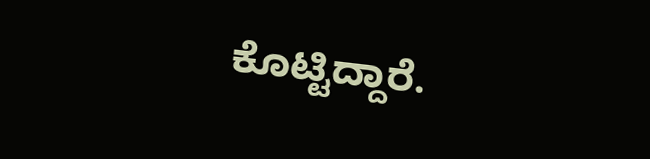ಕೊಟ್ಟಿದ್ದಾರೆ.